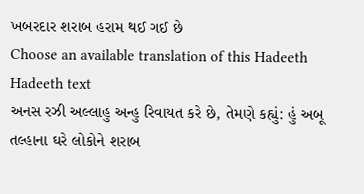ખબરદાર શરાબ હરામ થઈ ગઈ છે
Choose an available translation of this Hadeeth
Hadeeth text
અનસ રઝી અલ્લાહુ અન્હુ રિવાયત કરે છે, તેમણે કહ્યું: હું અબૂ તલ્હાના ઘરે લોકોને શરાબ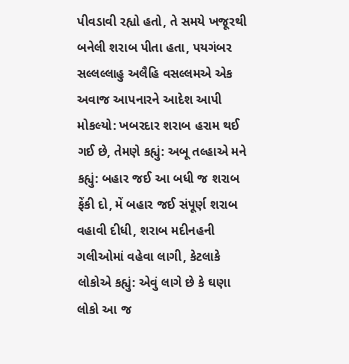પીવડાવી રહ્યો હતો, તે સમયે ખજૂરથી બનેલી શરાબ પીતા હતા, પયગંબર સલ્લલ્લાહુ અલૈહિ વસલ્લમએ એક અવાજ આપનારને આદેશ આપી મોકલ્યો: ખબરદાર શરાબ હરામ થઈ ગઈ છે, તેમણે કહ્યું: અબૂ તલ્હાએ મને કહ્યું: બહાર જઈ આ બધી જ શરાબ ફેંકી દો, મેં બહાર જઈ સંપૂર્ણ શરાબ વહાવી દીધી, શરાબ મદીનહની ગલીઓમાં વહેવા લાગી, કેટલાકે લોકોએ કહ્યું: એવું લાગે છે કે ઘણા લોકો આ જ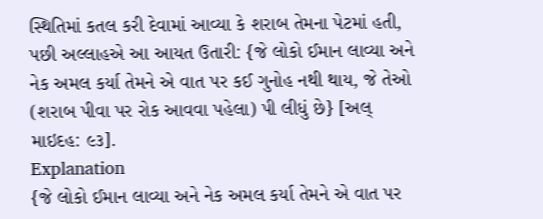સ્થિતિમાં કતલ કરી દેવામાં આવ્યા કે શરાબ તેમના પેટમાં હતી, પછી અલ્લાહએ આ આયત ઉતારી: {જે લોકો ઈમાન લાવ્યા અને નેક અમલ કર્યા તેમને એ વાત પર કઈ ગુનોહ નથી થાય, જે તેઓ (શરાબ પીવા પર રોક આવવા પહેલા) પી લીધું છે} [અલ્ માઇદહ: ૯૩].
Explanation
{જે લોકો ઈમાન લાવ્યા અને નેક અમલ કર્યા તેમને એ વાત પર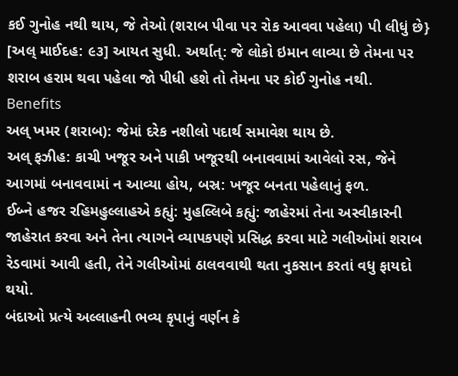કઈ ગુનોહ નથી થાય, જે તેઓ (શરાબ પીવા પર રોક આવવા પહેલા) પી લીધું છે} [અલ્ માઈદહ: ૯૩] આયત સુધી. અર્થાત્: જે લોકો ઇમાન લાવ્યા છે તેમના પર શરાબ હરામ થવા પહેલા જો પીધી હશે તો તેમના પર કોઈ ગુનોહ નથી.
Benefits
અલ્ ખમર (શરાબ): જેમાં દરેક નશીલો પદાર્થ સમાવેશ થાય છે.
અલ્ ફઝીહ: કાચી ખજૂર અને પાકી ખજૂરથી બનાવવામાં આવેલો રસ, જેને આગમાં બનાવવામાં ન આવ્યા હોય, બસ્ર: ખજૂર બનતા પહેલાનું ફળ.
ઈબ્ને હજર રહિમહુલ્લાહએ કહ્યું: મુહલ્લિબે કહ્યું: જાહેરમાં તેના અસ્વીકારની જાહેરાત કરવા અને તેના ત્યાગને વ્યાપકપણે પ્રસિદ્ધ કરવા માટે ગલીઓમાં શરાબ રેડવામાં આવી હતી, તેને ગલીઓમાં ઠાલવવાથી થતા નુકસાન કરતાં વધુ ફાયદો થયો.
બંદાઓ પ્રત્યે અલ્લાહની ભવ્ય કૃપાનું વર્ણન કે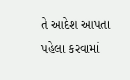તે આદેશ આપતા પહેલા કરવામાં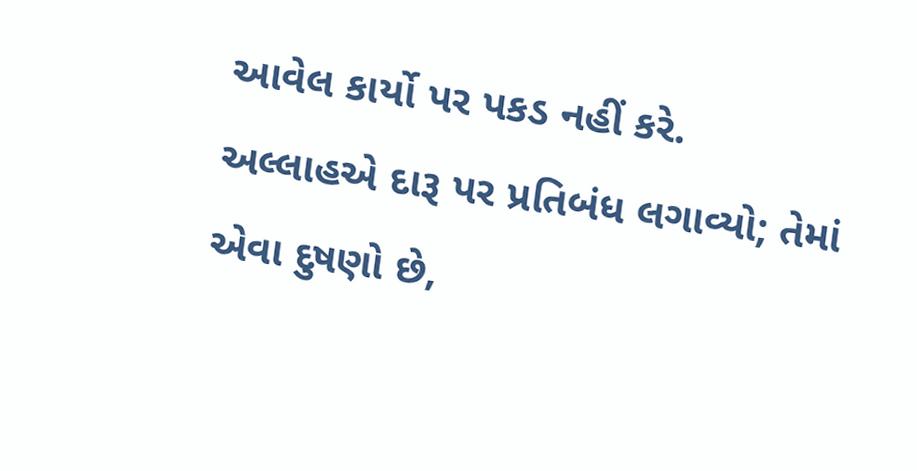આવેલ કાર્યો પર પકડ નહીં કરે.
અલ્લાહએ દારૂ પર પ્રતિબંધ લગાવ્યો; તેમાં એવા દુષણો છે,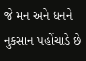જે મન અને ધનને નુકસાન પહોંચાડે છે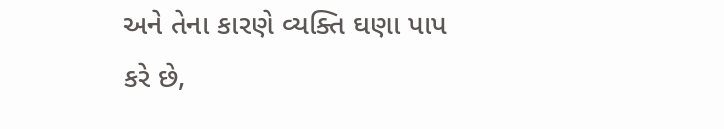અને તેના કારણે વ્યક્તિ ઘણા પાપ કરે છે,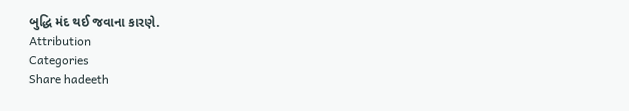બુદ્ધિ મંદ થઈ જવાના કારણે.
Attribution
Categories
Share hadeeth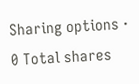Sharing options · 0 Total shares